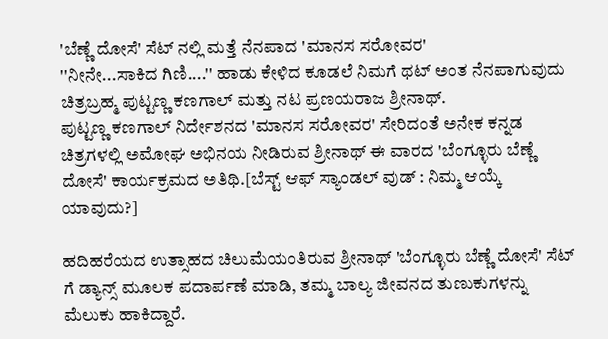'ಬೆಣ್ಣೆ ದೋಸೆ' ಸೆಟ್ ನಲ್ಲಿ ಮತ್ತೆ ನೆನಪಾದ 'ಮಾನಸ ಸರೋವರ'
''ನೀನೇ...ಸಾಕಿದ ಗಿಣಿ....'' ಹಾಡು ಕೇಳಿದ ಕೂಡಲೆ ನಿಮಗೆ ಥಟ್ ಅಂತ ನೆನಪಾಗುವುದು ಚಿತ್ರಬ್ರಹ್ಮ ಪುಟ್ಟಣ್ಣ ಕಣಗಾಲ್ ಮತ್ತು ನಟ ಪ್ರಣಯರಾಜ ಶ್ರೀನಾಥ್.
ಪುಟ್ಟಣ್ಣ ಕಣಗಾಲ್ ನಿರ್ದೇಶನದ 'ಮಾನಸ ಸರೋವರ' ಸೇರಿದಂತೆ ಅನೇಕ ಕನ್ನಡ ಚಿತ್ರಗಳಲ್ಲಿ ಅಮೋಘ ಅಭಿನಯ ನೀಡಿರುವ ಶ್ರೀನಾಥ್ ಈ ವಾರದ 'ಬೆಂಗ್ಳೂರು ಬೆಣ್ಣೆ ದೋಸೆ' ಕಾರ್ಯಕ್ರಮದ ಅತಿಥಿ.[ಬೆಸ್ಟ್ ಆಫ್ ಸ್ಯಾಂಡಲ್ ವುಡ್ : ನಿಮ್ಮ ಆಯ್ಕೆ ಯಾವುದು?]

ಹದಿಹರೆಯದ ಉತ್ಸಾಹದ ಚಿಲುಮೆಯಂತಿರುವ ಶ್ರೀನಾಥ್ 'ಬೆಂಗ್ಳೂರು ಬೆಣ್ಣೆ ದೋಸೆ' ಸೆಟ್ ಗೆ ಡ್ಯಾನ್ಸ್ ಮೂಲಕ ಪದಾರ್ಪಣೆ ಮಾಡಿ, ತಮ್ಮ ಬಾಲ್ಯ ಜೀವನದ ತುಣುಕುಗಳನ್ನು ಮೆಲುಕು ಹಾಕಿದ್ದಾರೆ.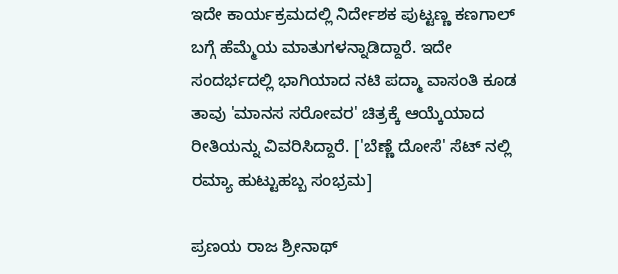ಇದೇ ಕಾರ್ಯಕ್ರಮದಲ್ಲಿ ನಿರ್ದೇಶಕ ಪುಟ್ಟಣ್ಣ ಕಣಗಾಲ್ ಬಗ್ಗೆ ಹೆಮ್ಮೆಯ ಮಾತುಗಳನ್ನಾಡಿದ್ದಾರೆ. ಇದೇ ಸಂದರ್ಭದಲ್ಲಿ ಭಾಗಿಯಾದ ನಟಿ ಪದ್ಮಾ ವಾಸಂತಿ ಕೂಡ ತಾವು 'ಮಾನಸ ಸರೋವರ' ಚಿತ್ರಕ್ಕೆ ಆಯ್ಕೆಯಾದ ರೀತಿಯನ್ನು ವಿವರಿಸಿದ್ದಾರೆ. ['ಬೆಣ್ಣೆ ದೋಸೆ' ಸೆಟ್ ನಲ್ಲಿ ರಮ್ಯಾ ಹುಟ್ಟುಹಬ್ಬ ಸಂಭ್ರಮ]

ಪ್ರಣಯ ರಾಜ ಶ್ರೀನಾಥ್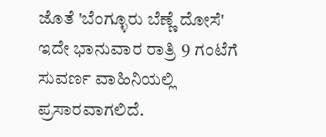ಜೊತೆ 'ಬೆಂಗ್ಳೂರು ಬೆಣ್ಣೆ ದೋಸೆ' ಇದೇ ಭಾನುವಾರ ರಾತ್ರಿ 9 ಗಂಟೆಗೆ ಸುವರ್ಣ ವಾಹಿನಿಯಲ್ಲಿ ಪ್ರಸಾರವಾಗಲಿದೆ.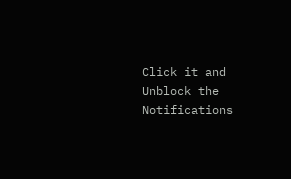Click it and Unblock the Notifications